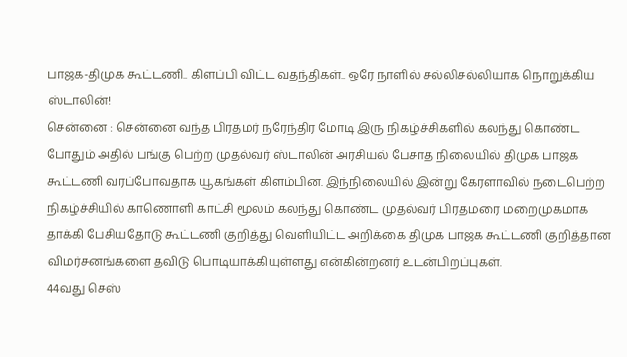பாஜக-திமுக கூட்டணி.. கிளப்பி விட்ட வதந்திகள்.. ஒரே நாளில் சல்லிசல்லியாக நொறுக்கிய ஸ்டாலின்!
சென்னை : சென்னை வந்த பிரதமர் நரேந்திர மோடி இரு நிகழ்ச்சிகளில் கலந்து கொண்ட போதும் அதில் பங்கு பெற்ற முதல்வர் ஸ்டாலின் அரசியல் பேசாத நிலையில் திமுக பாஜக கூட்டணி வரப்போவதாக யூகங்கள் கிளம்பின. இந்நிலையில் இன்று கேரளாவில் நடைபெற்ற நிகழ்ச்சியில் காணொளி காட்சி மூலம் கலந்து கொண்ட முதல்வர் பிரதமரை மறைமுகமாக தாக்கி பேசியதோடு கூட்டணி குறித்து வெளியிட்ட அறிக்கை திமுக பாஜக கூட்டணி குறித்தான விமர்சனங்களை தவிடு பொடியாக்கியுள்ளது என்கின்றனர் உடன்பிறப்புகள்.
44வது செஸ்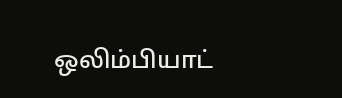ஒலிம்பியாட்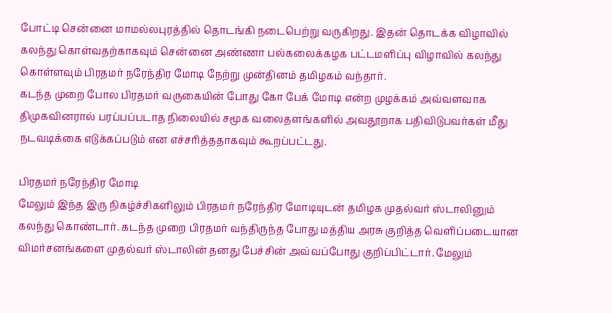போட்டி சென்னை மாமல்லபுரத்தில் தொடங்கி நடைபெற்று வருகிறது. இதன் தொடக்க விழாவில் கலந்து கொள்வதற்காகவும் சென்னை அண்ணா பல்கலைக்கழக பட்டமளிப்பு விழாவில் கலந்து கொள்ளவும் பிரதமர் நரேந்திர மோடி நேற்று முன்தினம் தமிழகம் வந்தார்.
கடந்த முறை போல பிரதமர் வருகையின் போது கோ பேக் மோடி என்ற முழக்கம் அவ்வளவாக திமுகவினரால் பரப்பப்படாத நிலையில் சமூக வலைதளங்களில் அவதூறாக பதிவிடுபவர்கள் மீது நடவடிக்கை எடுக்கப்படும் என எச்சரித்ததாகவும் கூறப்பட்டது.

பிரதமர் நரேந்திர மோடி
மேலும் இந்த இரு நிகழ்ச்சிகளிலும் பிரதமர் நரேந்திர மோடியுடன் தமிழக முதல்வர் ஸ்டாலினும் கலந்து கொண்டார். கடந்த முறை பிரதமர் வந்திருந்த போது மத்திய அரசு குறித்த வெளிப்படையான விமர்சனங்களை முதல்வர் ஸ்டாலின் தனது பேச்சின் அவ்வப்போது குறிப்பிட்டார். மேலும்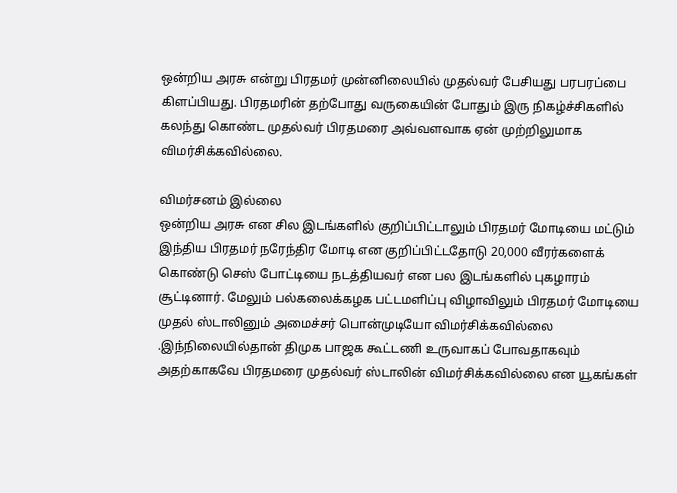ஒன்றிய அரசு என்று பிரதமர் முன்னிலையில் முதல்வர் பேசியது பரபரப்பை கிளப்பியது. பிரதமரின் தற்போது வருகையின் போதும் இரு நிகழ்ச்சிகளில் கலந்து கொண்ட முதல்வர் பிரதமரை அவ்வளவாக ஏன் முற்றிலுமாக விமர்சிக்கவில்லை.

விமர்சனம் இல்லை
ஒன்றிய அரசு என சில இடங்களில் குறிப்பிட்டாலும் பிரதமர் மோடியை மட்டும் இந்திய பிரதமர் நரேந்திர மோடி என குறிப்பிட்டதோடு 20,000 வீரர்களைக் கொண்டு செஸ் போட்டியை நடத்தியவர் என பல இடங்களில் புகழாரம் சூட்டினார். மேலும் பல்கலைக்கழக பட்டமளிப்பு விழாவிலும் பிரதமர் மோடியை முதல் ஸ்டாலினும் அமைச்சர் பொன்முடியோ விமர்சிக்கவில்லை .இந்நிலையில்தான் திமுக பாஜக கூட்டணி உருவாகப் போவதாகவும் அதற்காகவே பிரதமரை முதல்வர் ஸ்டாலின் விமர்சிக்கவில்லை என யூகங்கள்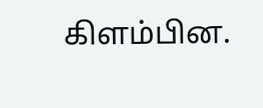கிளம்பின.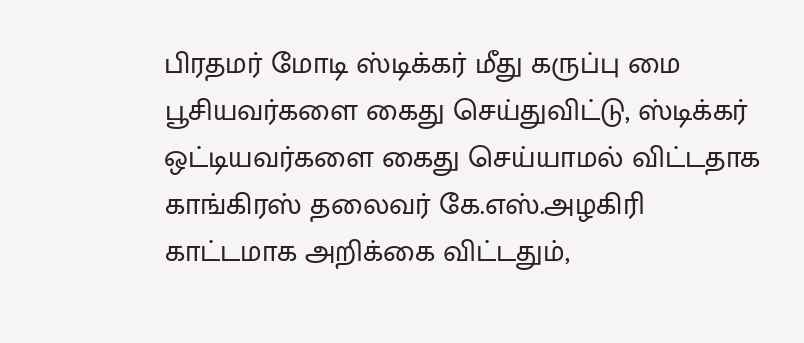பிரதமர் மோடி ஸ்டிக்கர் மீது கருப்பு மை பூசியவர்களை கைது செய்துவிட்டு, ஸ்டிக்கர் ஒட்டியவர்களை கைது செய்யாமல் விட்டதாக காங்கிரஸ் தலைவர் கே.எஸ்.அழகிரி காட்டமாக அறிக்கை விட்டதும்,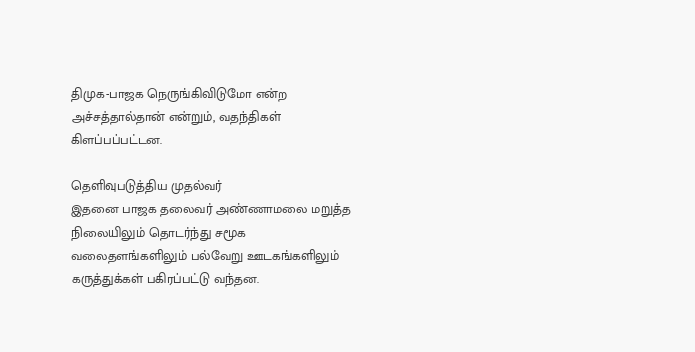திமுக-பாஜக நெருங்கிவிடுமோ என்ற அச்சத்தால்தான் என்றும், வதந்திகள் கிளப்பப்பட்டன.

தெளிவுபடுத்திய முதல்வர்
இதனை பாஜக தலைவர் அண்ணாமலை மறுத்த நிலையிலும் தொடர்ந்து சமூக வலைதளங்களிலும் பல்வேறு ஊடகங்களிலும் கருத்துக்கள் பகிரப்பட்டு வந்தன.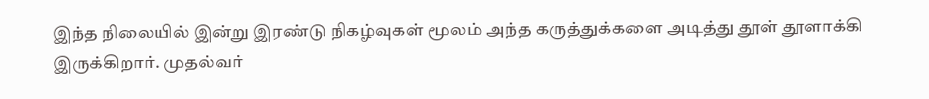இந்த நிலையில் இன்று இரண்டு நிகழ்வுகள் மூலம் அந்த கருத்துக்களை அடித்து தூள் தூளாக்கி இருக்கிறார். முதல்வர்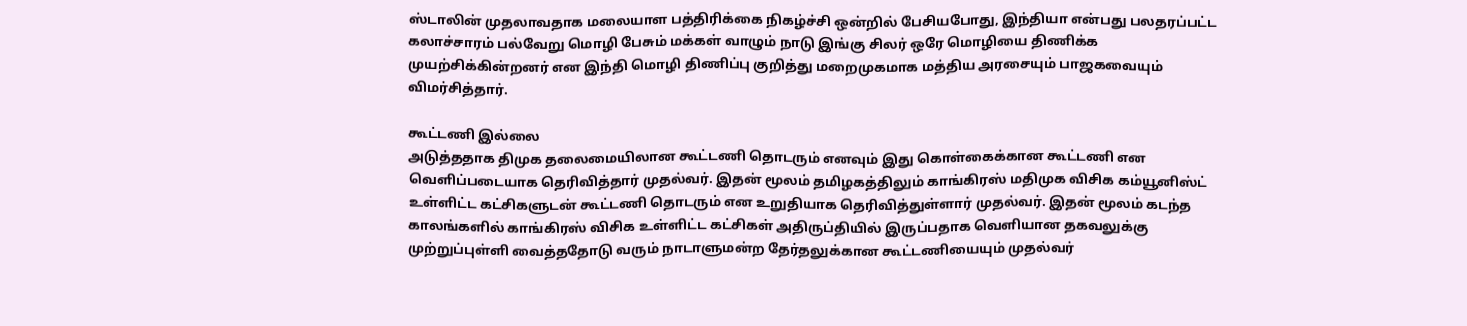ஸ்டாலின் முதலாவதாக மலையாள பத்திரிக்கை நிகழ்ச்சி ஒன்றில் பேசியபோது, இந்தியா என்பது பலதரப்பட்ட கலாச்சாரம் பல்வேறு மொழி பேசும் மக்கள் வாழும் நாடு இங்கு சிலர் ஒரே மொழியை திணிக்க முயற்சிக்கின்றனர் என இந்தி மொழி திணிப்பு குறித்து மறைமுகமாக மத்திய அரசையும் பாஜகவையும் விமர்சித்தார்.

கூட்டணி இல்லை
அடுத்ததாக திமுக தலைமையிலான கூட்டணி தொடரும் எனவும் இது கொள்கைக்கான கூட்டணி என வெளிப்படையாக தெரிவித்தார் முதல்வர். இதன் மூலம் தமிழகத்திலும் காங்கிரஸ் மதிமுக விசிக கம்யூனிஸ்ட் உள்ளிட்ட கட்சிகளுடன் கூட்டணி தொடரும் என உறுதியாக தெரிவித்துள்ளார் முதல்வர். இதன் மூலம் கடந்த காலங்களில் காங்கிரஸ் விசிக உள்ளிட்ட கட்சிகள் அதிருப்தியில் இருப்பதாக வெளியான தகவலுக்கு முற்றுப்புள்ளி வைத்ததோடு வரும் நாடாளுமன்ற தேர்தலுக்கான கூட்டணியையும் முதல்வர்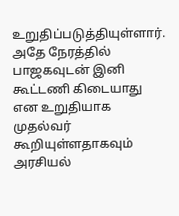உறுதிப்படுத்தியுள்ளார். அதே நேரத்தில் பாஜகவுடன் இனி கூட்டணி கிடையாது என உறுதியாக முதல்வர் கூறியுள்ளதாகவும் அரசியல்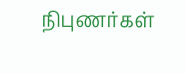நிபுணர்கள்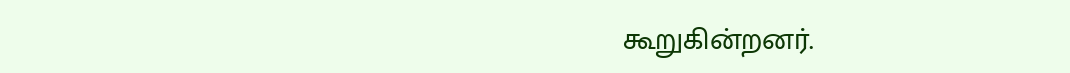கூறுகின்றனர்.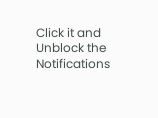Click it and Unblock the Notifications